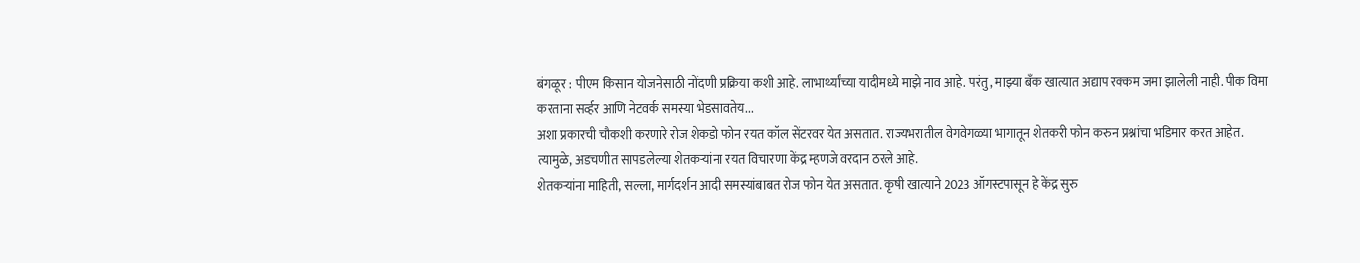बंगळूर : पीएम किसान योजनेसाठी नोंदणी प्रक्रिया कशी आहे. लाभार्थ्यांच्या यादीमध्ये माझे नाव आहे. परंतु, माझ्या बँक खात्यात अद्याप रक्कम जमा झालेली नाही. पीक विमा करताना सर्व्हर आणि नेटवर्क समस्या भेडसावतेय...
अशा प्रकारची चौकशी करणारे रोज शेकडो फोन रयत कॉल सेंटरवर येत असतात. राज्यभरातील वेगवेगळ्या भागातून शेतकरी फोन करुन प्रश्नांचा भडिमार करत आहेत. त्यामुळे, अडचणीत सापडलेल्या शेतकऱ्यांना रयत विचारणा केंद्र म्हणजे वरदान ठरले आहे.
शेतकऱ्यांना माहिती, सल्ला, मार्गदर्शन आदी समस्यांबाबत रोज फोन येत असतात. कृषी खात्याने 2023 ऑगस्टपासून हे केंद्र सुरु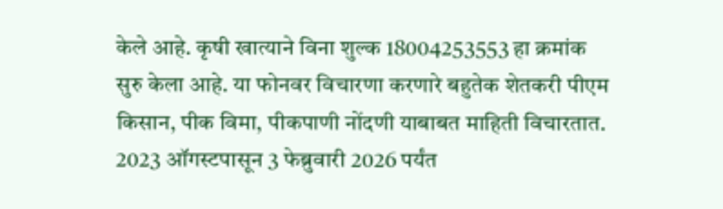केले आहे. कृषी खात्याने विना शुल्क 18004253553 हा क्रमांक सुरु केला आहे. या फोनवर विचारणा करणारे बहुतेक शेतकरी पीएम किसान, पीक विमा, पीकपाणी नोंदणी याबाबत माहिती विचारतात. 2023 ऑगस्टपासून 3 फेब्रुवारी 2026 पर्यंत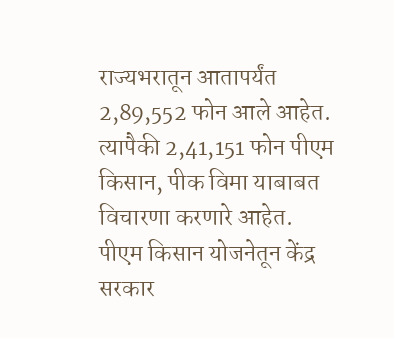राज्यभरातून आतापर्यंत 2,89,552 फोन आले आहेत. त्यापैकी 2,41,151 फोन पीएम किसान, पीक विमा याबाबत विचारणा करणारे आहेत.
पीएम किसान योजनेतून केंद्र सरकार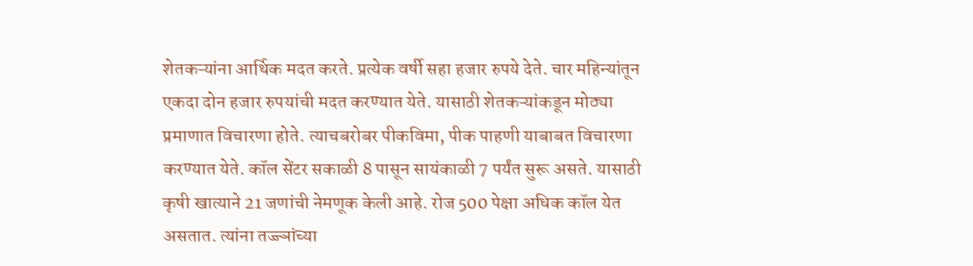शेतकऱ्यांना आर्थिक मदत करते. प्रत्येक वर्षी सहा हजार रुपये देते. चार महिन्यांतून एकदा दोन हजार रुपयांची मदत करण्यात येते. यासाठी शेतकऱ्यांकडून मोठ्या प्रमाणात विचारणा होते. त्याचबरोबर पीकविमा, पीक पाहणी याबाबत विचारणा करण्यात येते. कॉल सेंटर सकाळी 8 पासून सायंकाळी 7 पर्यंत सुरू असते. यासाठी कृषी खात्याने 21 जणांची नेमणूक केली आहे. रोज 500 पेक्षा अधिक कॉल येत असतात. त्यांना तज्ज्ञांच्या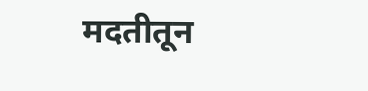मदतीतून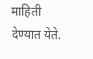माहिती देण्यात येते.